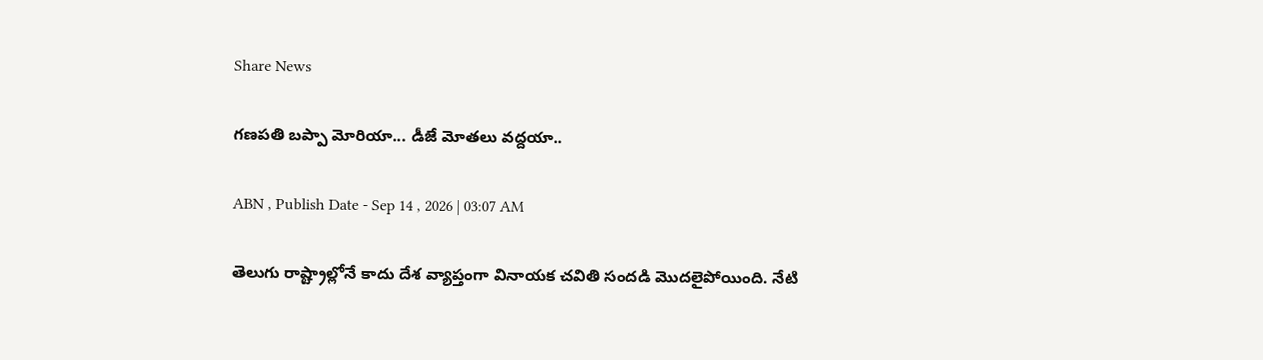Share News

గణపతి బప్పా మోరియా... డీజే మోతలు వద్దయా..

ABN , Publish Date - Sep 14 , 2026 | 03:07 AM

తెలుగు రాష్ట్రాల్లోనే కాదు దేశ వ్యాప్తంగా వినాయక చవితి సందడి మొదలైపోయింది. నేటి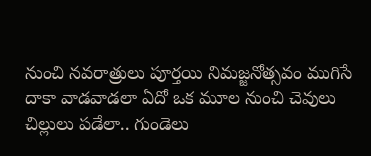నుంచి నవరాత్రులు పూర్తయి నిమజ్జనోత్సవం ముగిసే దాకా వాడవాడలా ఏదో ఒక మూల నుంచి చెవులు చిల్లులు పడేలా.. గుండెలు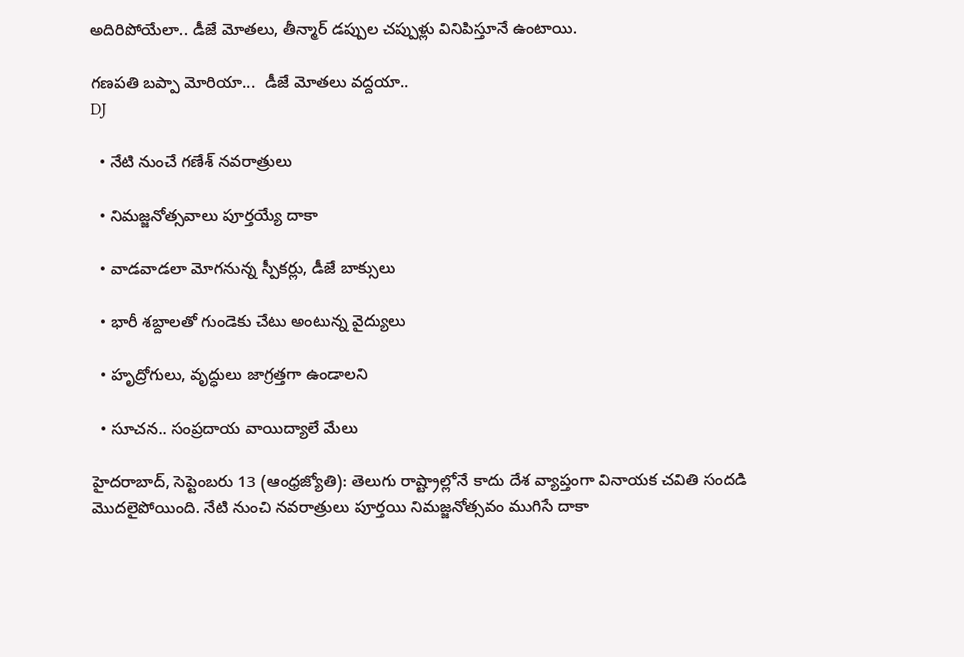అదిరిపోయేలా.. డీజే మోతలు, తీన్మార్‌ డప్పుల చప్పుళ్లు వినిపిస్తూనే ఉంటాయి.

గణపతి బప్పా మోరియా...  డీజే మోతలు వద్దయా..
DJ

  • నేటి నుంచే గణేశ్‌ నవరాత్రులు

  • నిమజ్జనోత్సవాలు పూర్తయ్యే దాకా

  • వాడవాడలా మోగనున్న స్పీకర్లు, డీజే బాక్సులు

  • భారీ శబ్దాలతో గుండెకు చేటు అంటున్న వైద్యులు

  • హృద్రోగులు, వృద్ధులు జాగ్రత్తగా ఉండాలని

  • సూచన.. సంప్రదాయ వాయిద్యాలే మేలు

హైదరాబాద్‌, సెప్టెంబరు 13 (ఆంధ్రజ్యోతి): తెలుగు రాష్ట్రాల్లోనే కాదు దేశ వ్యాప్తంగా వినాయక చవితి సందడి మొదలైపోయింది. నేటి నుంచి నవరాత్రులు పూర్తయి నిమజ్జనోత్సవం ముగిసే దాకా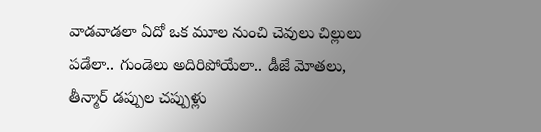వాడవాడలా ఏదో ఒక మూల నుంచి చెవులు చిల్లులు పడేలా.. గుండెలు అదిరిపోయేలా.. డీజే మోతలు, తీన్మార్‌ డప్పుల చప్పుళ్లు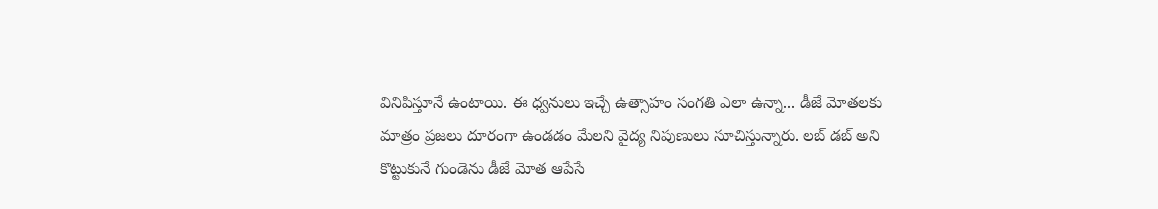వినిపిస్తూనే ఉంటాయి. ఈ ధ్వనులు ఇచ్చే ఉత్సాహం సంగతి ఎలా ఉన్నా... డీజే మోతలకు మాత్రం ప్రజలు దూరంగా ఉండడం మేలని వైద్య నిపుణులు సూచిస్తున్నారు. లబ్‌ డబ్‌ అని కొట్టుకునే గుండెను డీజే మోత ఆపేసే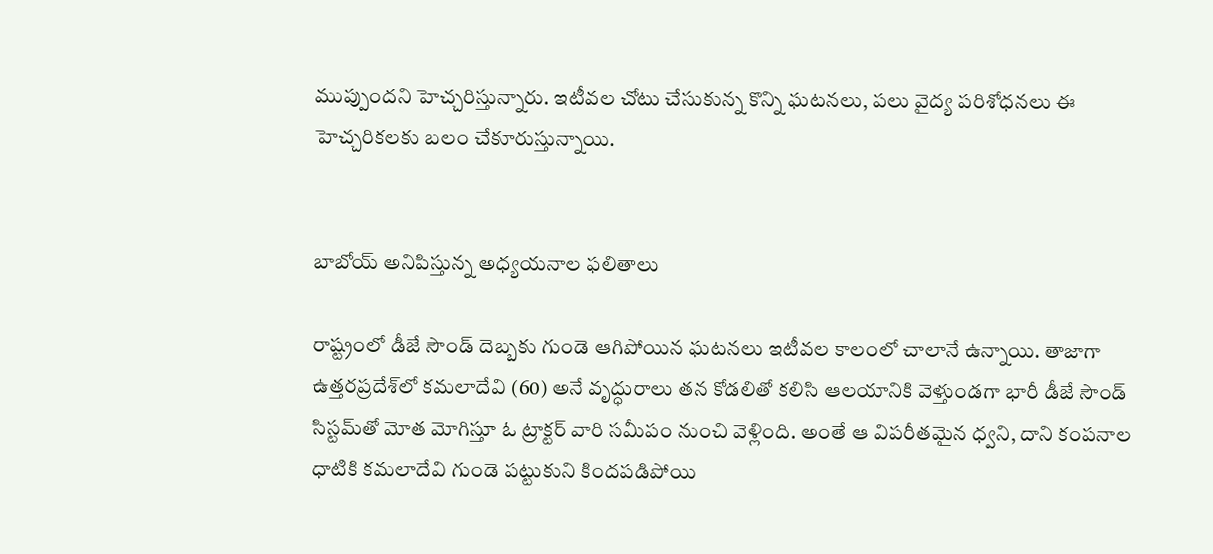ముప్పుందని హెచ్చరిస్తున్నారు. ఇటీవల చోటు చేసుకున్న కొన్ని ఘటనలు, పలు వైద్య పరిశోధనలు ఈ హెచ్చరికలకు బలం చేకూరుస్తున్నాయి.


బాబోయ్‌ అనిపిస్తున్న అధ్యయనాల ఫలితాలు

రాష్ట్రంలో డీజే సౌండ్‌ దెబ్బకు గుండె ఆగిపోయిన ఘటనలు ఇటీవల కాలంలో చాలానే ఉన్నాయి. తాజాగా ఉత్తరప్రదేశ్‌లో కమలాదేవి (60) అనే వృద్ధురాలు తన కోడలితో కలిసి ఆలయానికి వెళ్తుండగా భారీ డీజే సౌండ్‌ సిస్టమ్‌తో మోత మోగిస్తూ ఓ ట్రాక్టర్‌ వారి సమీపం నుంచి వెళ్లింది. అంతే ఆ విపరీతమైన ధ్వని, దాని కంపనాల ధాటికి కమలాదేవి గుండె పట్టుకుని కిందపడిపోయి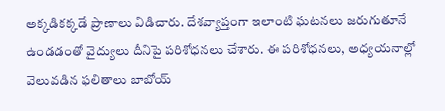అక్కడికక్కడే ప్రాణాలు విడిచారు. దేశవ్యాప్తంగా ఇలాంటి ఘటనలు జరుగుతూనే ఉండడంతో వైద్యులు దీనిపై పరిశోధనలు చేశారు. ఈ పరిశోధనలు, అధ్యయనాల్లో వెలువడిన ఫలితాలు బాబోయ్‌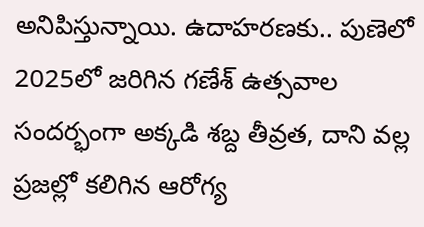అనిపిస్తున్నాయి. ఉదాహరణకు.. పుణెలో 2025లో జరిగిన గణేశ్‌ ఉత్సవాల సందర్భంగా అక్కడి శబ్ద తీవ్రత, దాని వల్ల ప్రజల్లో కలిగిన ఆరోగ్య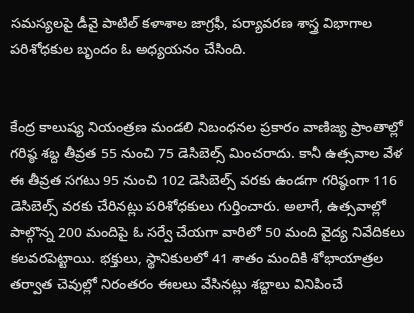సమస్యలపై డీవై పాటిల్‌ కళాశాల జాగ్రఫీ, పర్యావరణ శాస్త్ర విభాగాల పరిశోధకుల బృందం ఓ అధ్యయనం చేసింది.


కేంద్ర కాలుష్య నియంత్రణ మండలి నిబంధనల ప్రకారం వాణిజ్య ప్రాంతాల్లో గరిష్ఠ శబ్ద తీవ్రత 55 నుంచి 75 డెసిబెల్స్‌ మించరాదు. కానీ ఉత్సవాల వేళ ఈ తీవ్రత సగటు 95 నుంచి 102 డెసిబెల్స్‌ వరకు ఉండగా గరిష్ఠంగా 116 డెసిబెల్స్‌ వరకు చేరినట్లు పరిశోధకులు గుర్తించారు. అలాగే, ఉత్సవాల్లో పాల్గొన్న 200 మందిపై ఓ సర్వే చేయగా వారిలో 50 మంది వైద్య నివేదికలు కలవరపెట్టాయి. భక్తులు, స్థానికులలో 41 శాతం మందికి శోభాయాత్రల తర్వాత చెవుల్లో నిరంతరం ఈలలు వేసినట్లు శబ్దాలు వినిపించే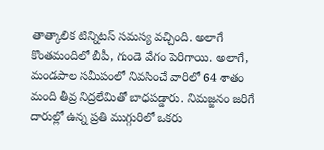తాత్కాలిక టిన్నిటస్‌ సమస్య వచ్చింది. అలాగే కొంతమందిలో బీపీ, గుండె వేగం పెరిగాయి. అలాగే, మండపాల సమీపంలో నివసించే వారిలో 64 శాతం మంది తీవ్ర నిద్రలేమితో బాధపడ్డారు. నిమజ్జనం జరిగే దారుల్లో ఉన్న ప్రతి ముగ్గురిలో ఒకరు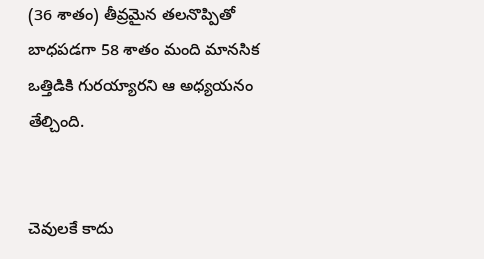(36 శాతం) తీవ్రమైన తలనొప్పితో బాధపడగా 58 శాతం మంది మానసిక ఒత్తిడికి గురయ్యారని ఆ అధ్యయనం తేల్చింది.


చెవులకే కాదు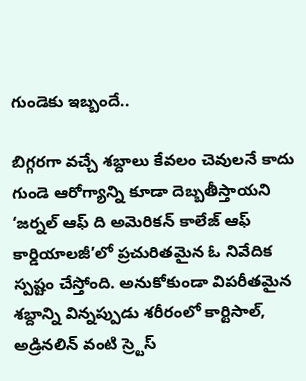గుండెకు ఇబ్బందే..

బిగ్గరగా వచ్చే శబ్దాలు కేవలం చెవులనే కాదు గుండె ఆరోగ్యాన్ని కూడా దెబ్బతీస్తాయని ‘జర్నల్‌ ఆఫ్‌ ది అమెరికన్‌ కాలేజ్‌ ఆఫ్‌ కార్డియాలజీ’లో ప్రచురితమైన ఓ నివేదిక స్పష్టం చేస్తోంది. అనుకోకుండా విపరీతమైన శబ్దాన్ని విన్నప్పుడు శరీరంలో కార్టిసాల్‌, అడ్రినలిన్‌ వంటి స్ర్టెస్‌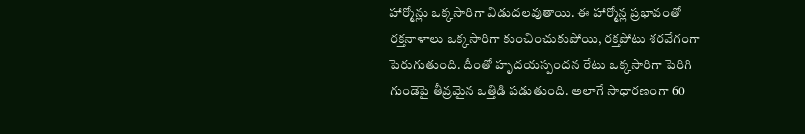హార్మోన్లు ఒక్కసారిగా విడుదలవుతాయి. ఈ హార్మోన్ల ప్రభావంతో రక్తనాళాలు ఒక్కసారిగా కుంచించుకుపోయి, రక్తపోటు శరవేగంగా పెరుగుతుంది. దీంతో హృదయస్పందన రేటు ఒక్కసారిగా పెరిగి గుండెపై తీవ్రమైన ఒత్తిడి పడుతుంది. అలాగే సాధారణంగా 60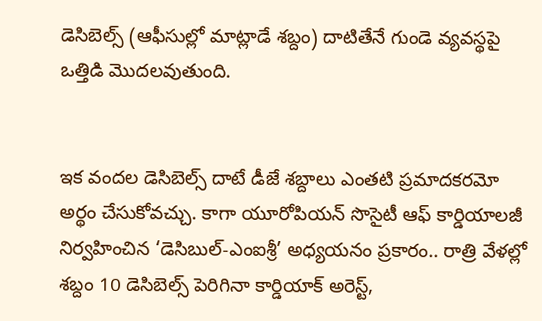డెసిబెల్స్‌ (ఆఫీసుల్లో మాట్లాడే శబ్దం) దాటితేనే గుండె వ్యవస్థపై ఒత్తిడి మొదలవుతుంది.


ఇక వందల డెసిబెల్స్‌ దాటే డీజే శబ్దాలు ఎంతటి ప్రమాదకరమో అర్థం చేసుకోవచ్చు. కాగా యూరోపియన్‌ సొసైటీ ఆఫ్‌ కార్డియాలజీ నిర్వహించిన ‘డెసిబుల్‌-ఎంఐశ్రీ’ అధ్యయనం ప్రకారం.. రాత్రి వేళల్లో శబ్దం 10 డెసిబెల్స్‌ పెరిగినా కార్డియాక్‌ అరెస్ట్‌,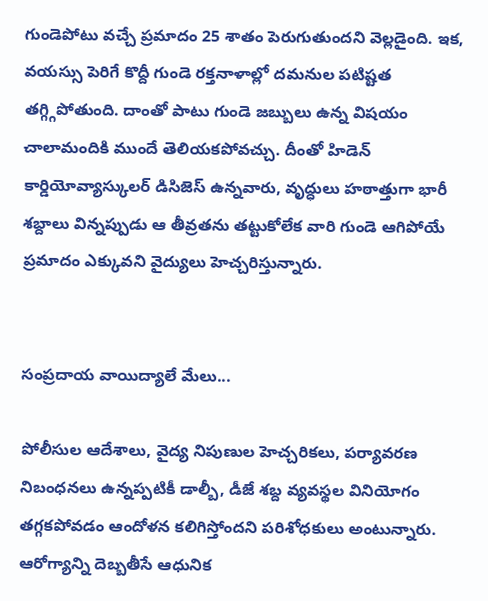గుండెపోటు వచ్చే ప్రమాదం 25 శాతం పెరుగుతుందని వెల్లడైంది. ఇక, వయస్సు పెరిగే కొద్దీ గుండె రక్తనాళాల్లో దమనుల పటిష్టత తగ్గ్గిపోతుంది. దాంతో పాటు గుండె జబ్బులు ఉన్న విషయం చాలామందికి ముందే తెలియకపోవచ్చు. దీంతో హిడెన్‌ కార్డియోవ్యాస్కులర్‌ డిసిజెస్‌ ఉన్నవారు, వృద్ధులు హఠాత్తుగా భారీ శబ్దాలు విన్నప్పుడు ఆ తీవ్రతను తట్టుకోలేక వారి గుండె ఆగిపోయే ప్రమాదం ఎక్కువని వైద్యులు హెచ్చరిస్తున్నారు.


సంప్రదాయ వాయిద్యాలే మేలు...

పోలీసుల ఆదేశాలు, వైద్య నిపుణుల హెచ్చరికలు, పర్యావరణ నిబంధనలు ఉన్నప్పటికీ డాల్బీ, డీజే శబ్ద వ్యవస్థల వినియోగం తగ్గకపోవడం ఆందోళన కలిగిస్తోందని పరిశోధకులు అంటున్నారు. ఆరోగ్యాన్ని దెబ్బతీసే ఆధునిక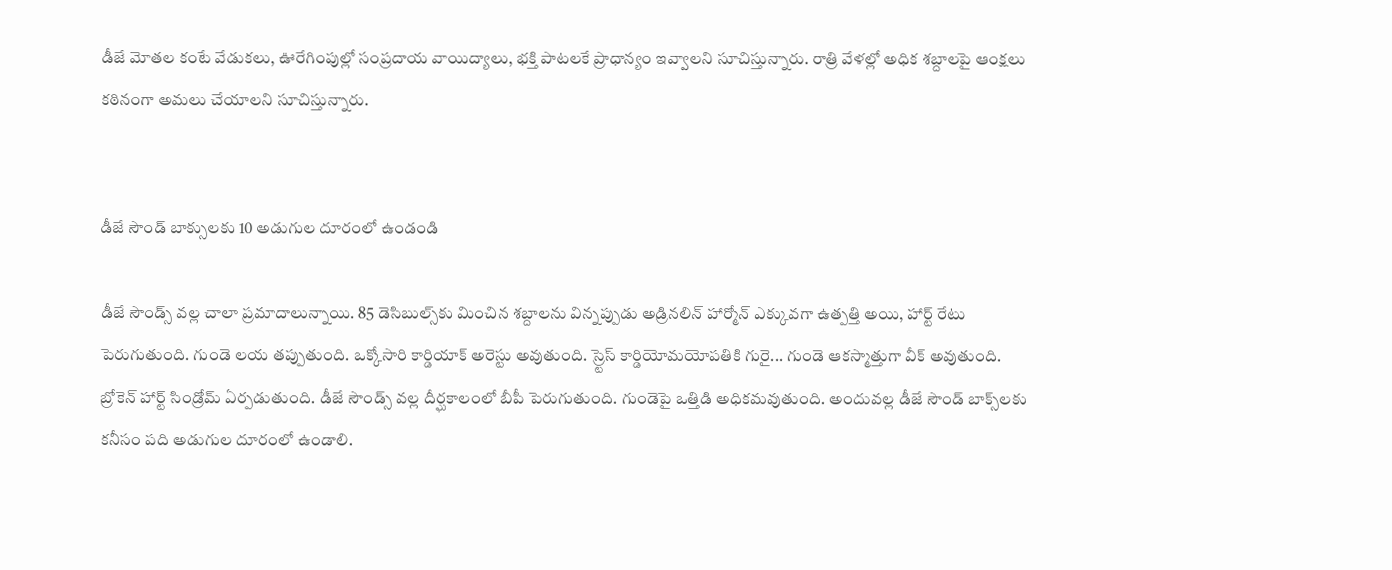డీజే మోతల కంటే వేడుకలు, ఊరేగింపుల్లో సంప్రదాయ వాయిద్యాలు, భక్తి పాటలకే ప్రాధాన్యం ఇవ్వాలని సూచిస్తున్నారు. రాత్రి వేళల్లో అధిక శబ్దాలపై ఆంక్షలు కఠినంగా అమలు చేయాలని సూచిస్తున్నారు.


డీజే సౌండ్‌ బాక్సులకు 10 అడుగుల దూరంలో ఉండండి

డీజే సౌండ్స్‌ వల్ల చాలా ప్రమాదాలున్నాయి. 85 డెసిబుల్స్‌కు మించిన శబ్దాలను విన్నప్పుడు అడ్రినలిన్‌ హార్మోన్‌ ఎక్కువగా ఉత్పత్తి అయి, హార్ట్‌ రేటు పెరుగుతుంది. గుండె లయ తప్పుతుంది. ఒక్కోసారి కార్డియాక్‌ అరెస్టు అవుతుంది. స్ర్టెస్‌ కార్డియోమయోపతికి గురై... గుండె ఆకస్మాత్తుగా వీక్‌ అవుతుంది. బ్రోకెన్‌ హార్ట్‌ సిండ్రోమ్‌ ఏర్పడుతుంది. డీజే సౌండ్స్‌ వల్ల దీర్ఘకాలంలో బీపీ పెరుగుతుంది. గుండెపై ఒత్తిడి అధికమవుతుంది. అందువల్ల డీజే సౌండ్‌ బాక్స్‌లకు కనీసం పది అడుగుల దూరంలో ఉండాలి.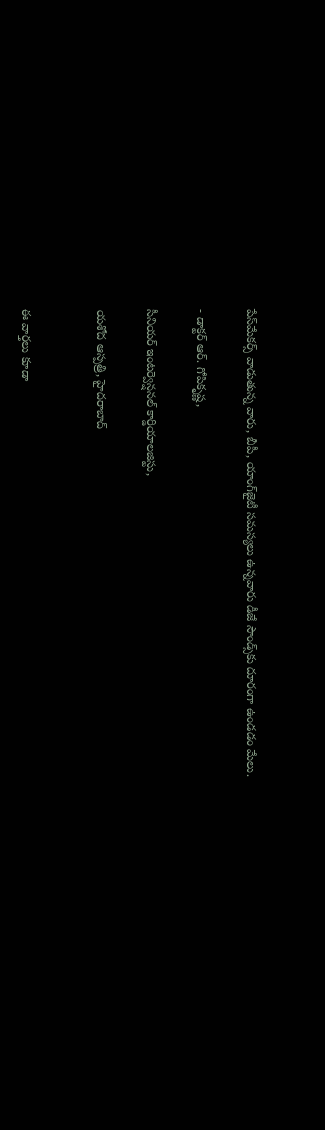పేస్‌మేకర్స్‌ వాడుతున్న వారు, బీపీ, యాంగ్‌జైటీ సమస్యలు ఉన్నవారు డీజే సౌండ్స్‌కు దూరంగా ఉండడం మేలు.

- డాక్టర్‌ ఆర్‌. గోపికృష్ణ,

సీనియర్‌ ఇంటర్వెన్షనల్‌ కార్డియాలజిస్టు,

యశోద ఆస్పత్రి, హైదరాబాద్‌


ఈ వార్తలు కూడా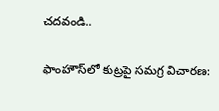చదవండి..

ఫాంహౌస్‌లో కుట్రపై సమగ్ర విచారణ: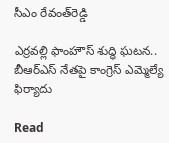సీఎం రేవంత్‌‌రెడ్డి

ఎర్రవల్లి ఫాంహౌస్ శుద్ధి ఘటన.. బీఆర్ఎస్ నేతపై కాంగ్రెస్ ఎమ్మెల్యే ఫిర్యాదు

Read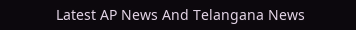Latest AP News And Telangana News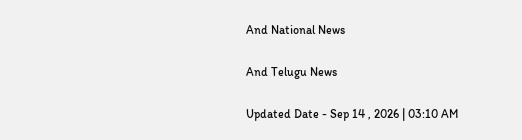And National News

And Telugu News

Updated Date - Sep 14 , 2026 | 03:10 AM